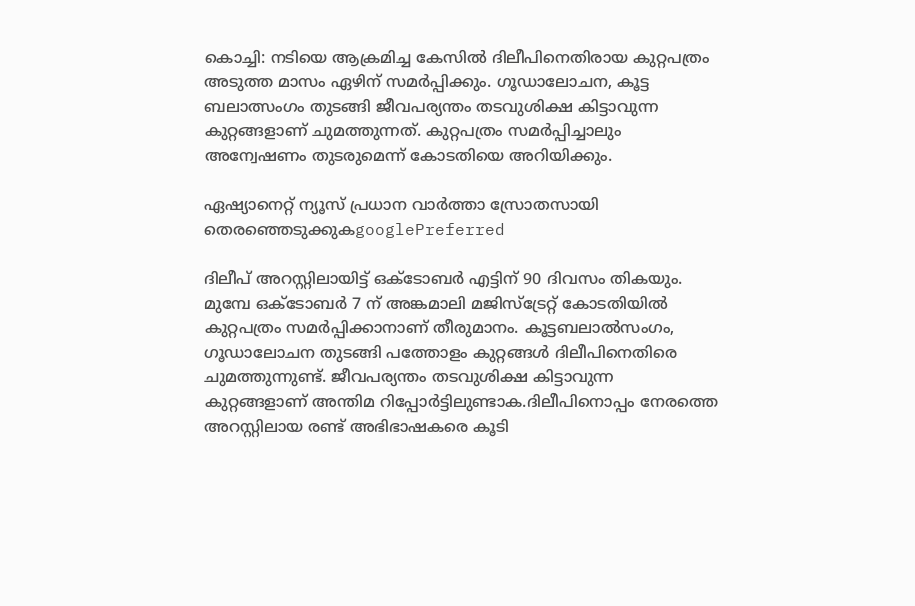കൊച്ചി: നടിയെ ആക്രമിച്ച കേസിൽ ദിലീപിനെതിരായ കുറ്റപത്രം അടുത്ത മാസം ഏഴിന് സമർപ്പിക്കും. ഗൂഡാലോചന, കൂട്ട ബലാത്സംഗം തുടങ്ങി ജീവപര്യന്തം തടവുശിക്ഷ കിട്ടാവുന്ന കുറ്റങ്ങളാണ് ചുമത്തുന്നത്. കുറ്റപത്രം സമർപ്പിച്ചാലും അന്വേഷണം തുടരുമെന്ന് കോടതിയെ അറിയിക്കും.

ഏഷ്യാനെറ്റ് ന്യൂസ് പ്രധാന വാർത്താ സ്രോതസായി തെരഞ്ഞെടുക്കുകgooglePreferred

ദിലീപ് അറസ്റ്റിലായിട്ട് ഒക്ടോബർ എട്ടിന് 90 ദിവസം തികയും. മുമ്പേ ഒക്ടോബർ 7 ന് അങ്കമാലി മജിസ്ട്രേറ്റ് കോടതിയിൽ കുറ്റപത്രം സമർപ്പിക്കാനാണ് തീരുമാനം. കൂട്ടബലാൽസംഗം, ഗൂഡാലോചന തുടങ്ങി പത്തോളം കുറ്റങ്ങൾ ദിലീപിനെതിരെ ചുമത്തുന്നുണ്ട്. ജീവപര്യന്തം തടവുശിക്ഷ കിട്ടാവുന്ന കുറ്റങ്ങളാണ് അന്തിമ റിപ്പോർട്ടിലുണ്ടാക.ദിലീപിനൊപ്പം നേരത്തെ അറസ്റ്റിലായ രണ്ട് അഭിഭാഷകരെ കൂടി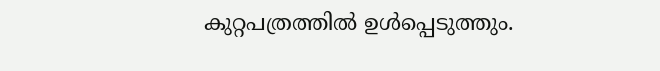കുറ്റപത്രത്തിൽ ഉൾപ്പെടുത്തും.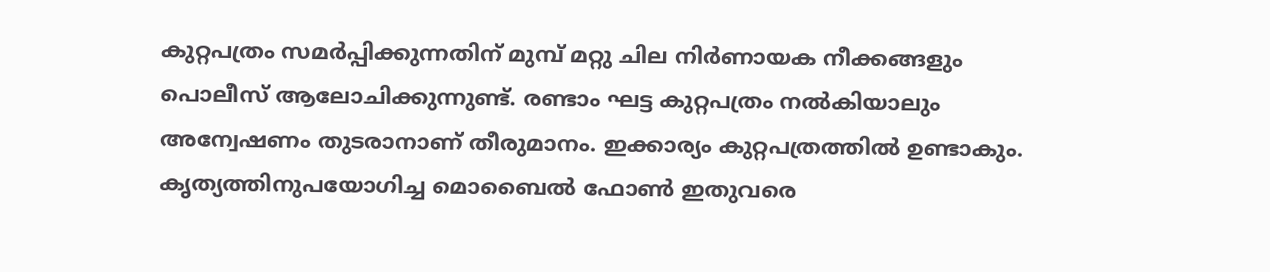കുറ്റപത്രം സമർപ്പിക്കുന്നതിന് മുമ്പ് മറ്റു ചില നിർണായക നീക്കങ്ങളും പൊലീസ് ആലോചിക്കുന്നുണ്ട്. രണ്ടാം ഘട്ട കുറ്റപത്രം നൽകിയാലും അന്വേഷണം തുടരാനാണ് തീരുമാനം. ഇക്കാര്യം കുറ്റപത്രത്തിൽ ഉണ്ടാകും. കൃത്യത്തിനുപയോഗിച്ച മൊബൈൽ ഫോൺ ഇതുവരെ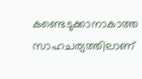കണ്ടെടുക്കാനാകാത്ത സാഹചര്യത്തിലാണ്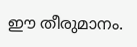ഈ തീരുമാനം.